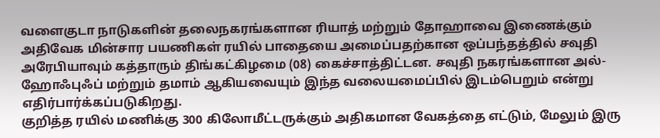வளைகுடா நாடுகளின் தலைநகரங்களான ரியாத் மற்றும் தோஹாவை இணைக்கும் அதிவேக மின்சார பயணிகள் ரயில் பாதையை அமைப்பதற்கான ஒப்பந்தத்தில் சவுதி அரேபியாவும் கத்தாரும் திங்கட்கிழமை (08) கைச்சாத்திட்டன. சவுதி நகரங்களான அல்-ஹோஃபுஃப் மற்றும் தமாம் ஆகியவையும் இந்த வலையமைப்பில் இடம்பெறும் என்று எதிர்பார்க்கப்படுகிறது.
குறித்த ரயில் மணிக்கு 300 கிலோமீட்டருக்கும் அதிகமான வேகத்தை எட்டும், மேலும் இரு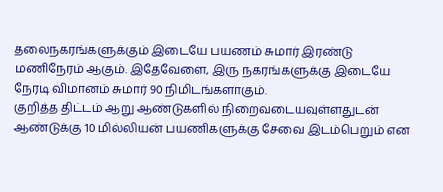தலைநகரங்களுக்கும் இடையே பயணம் சுமார் இரண்டு மணிநேரம் ஆகும். இதேவேளை, இரு நகரங்களுக்கு இடையே நேரடி விமானம் சுமார் 90 நிமிடங்களாகும்.
குறித்த திட்டம் ஆறு ஆண்டுகளில் நிறைவடையவுள்ளதுடன் ஆண்டுக்கு 10 மில்லியன் பயணிகளுக்கு சேவை இடம்பெறும் என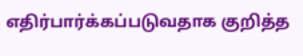எதிர்பார்க்கப்படுவதாக குறித்த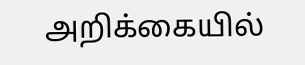அறிக்கையில்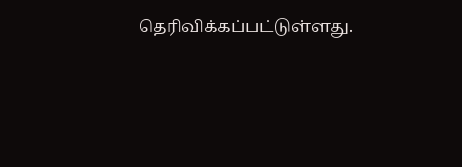தெரிவிக்கப்பட்டுள்ளது.